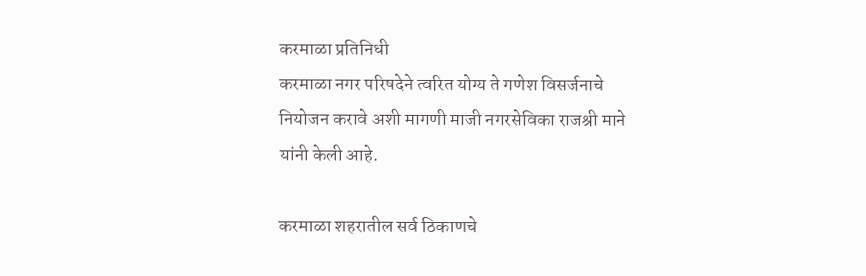करमाळा प्रतिनिधी
करमाळा नगर परिषदेने त्वरित योग्य ते गणेश विसर्जनाचे नियोजन करावे अशी मागणी माजी नगरसेविका राजश्री माने यांनी केली आहे.

करमाळा शहरातील सर्व ठिकाणचे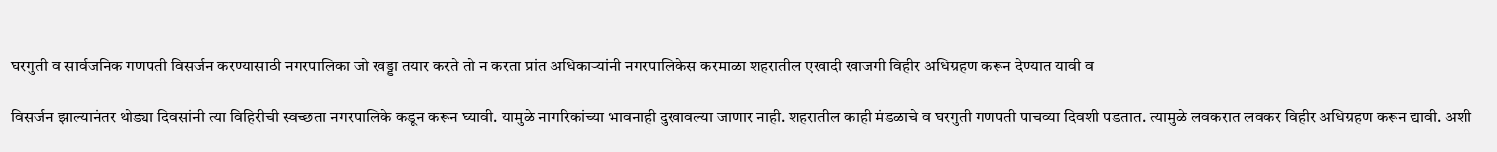घरगुती व सार्वजनिक गणपती विसर्जन करण्यासाठी नगरपालिका जो खड्डा तयार करते तो न करता प्रांत अधिकाऱ्यांनी नगरपालिकेस करमाळा शहरातील एखादी खाजगी विहीर अधिग्रहण करून देण्यात यावी व

विसर्जन झाल्यानंतर थोड्या दिवसांनी त्या विहिरीची स्वच्छता नगरपालिके कडून करून घ्यावी. यामुळे नागरिकांच्या भावनाही दुखावल्या जाणार नाही. शहरातील काही मंडळाचे व घरगुती गणपती पाचव्या दिवशी पडतात. त्यामुळे लवकरात लवकर विहीर अधिग्रहण करून द्यावी. अशी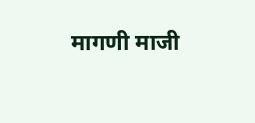मागणी माजी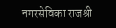नगरसेविका राजश्री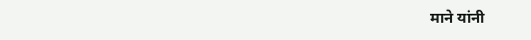माने यांनी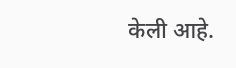केली आहे.